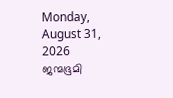Monday, August 31, 2026
ജന്മഭൂമി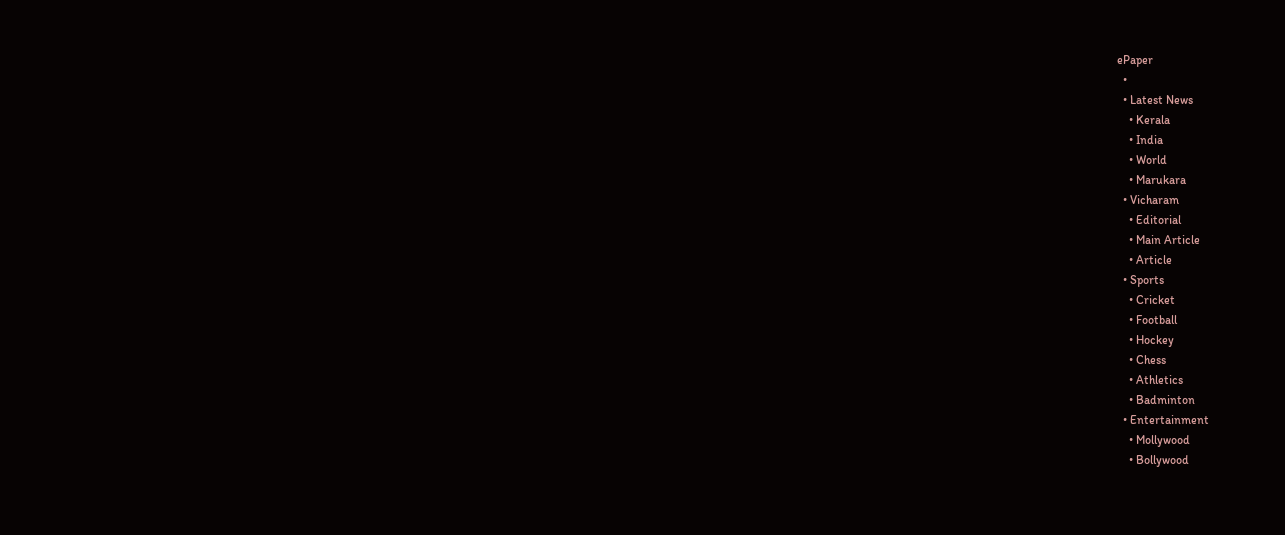ePaper
  •
  • Latest News
    • Kerala
    • India
    • World
    • Marukara
  • Vicharam
    • Editorial
    • Main Article
    • Article
  • Sports
    • Cricket
    • Football
    • Hockey
    • Chess
    • Athletics
    • Badminton
  • Entertainment
    • Mollywood
    • Bollywood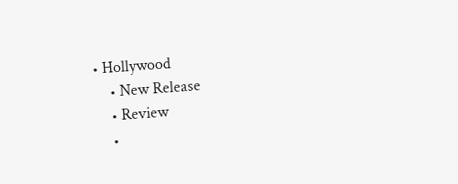• Hollywood
    • New Release
    • Review
    •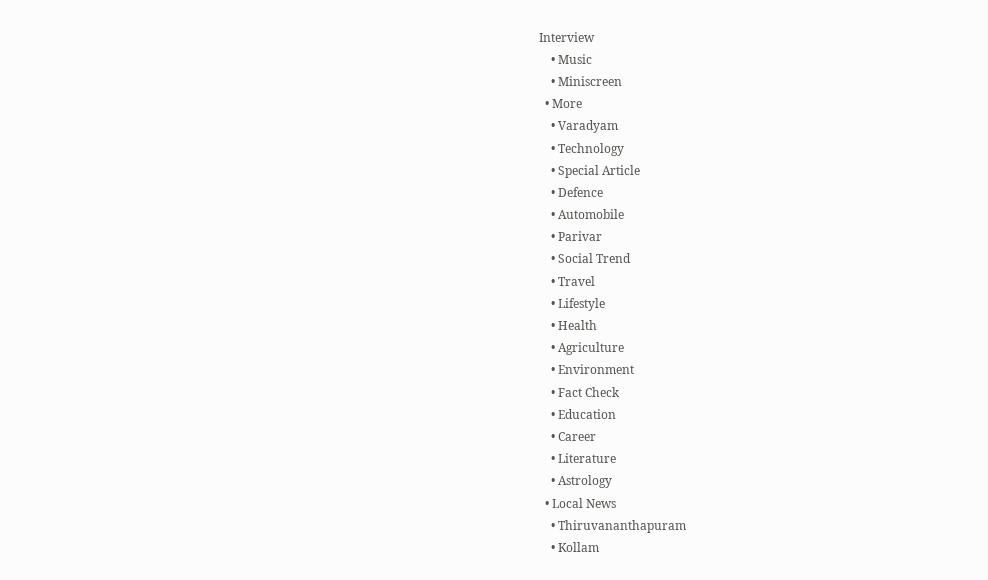Interview
    • Music
    • Miniscreen
  • More
    • Varadyam
    • Technology
    • Special Article
    • Defence
    • Automobile
    • Parivar
    • Social Trend
    • Travel
    • Lifestyle
    • Health
    • Agriculture
    • Environment
    • Fact Check
    • Education
    • Career
    • Literature
    • Astrology
  • Local News
    • Thiruvananthapuram
    • Kollam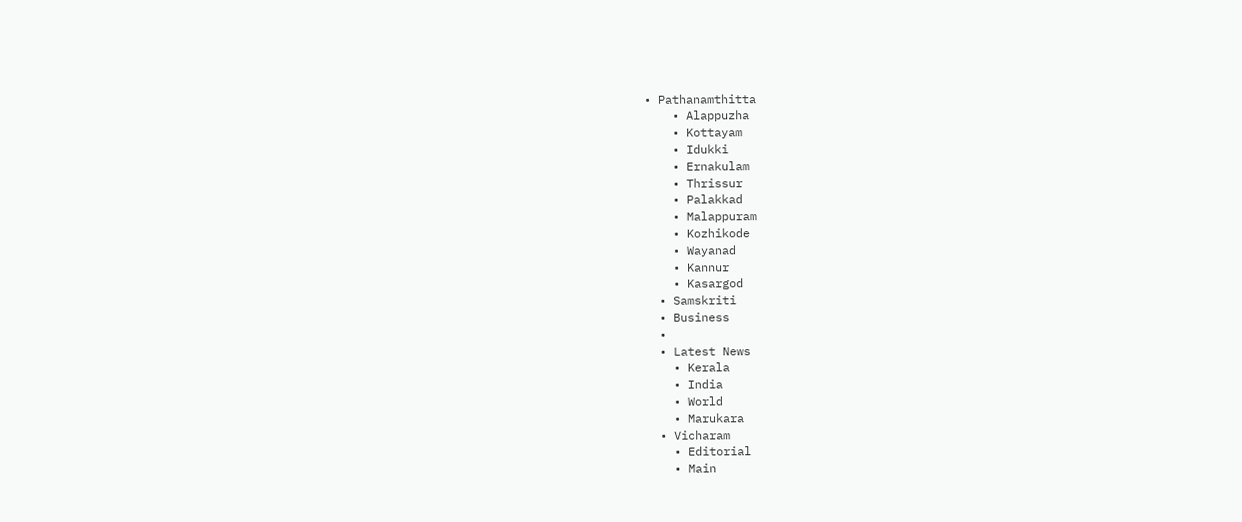• Pathanamthitta
    • Alappuzha
    • Kottayam
    • Idukki
    • Ernakulam
    • Thrissur
    • Palakkad
    • Malappuram
    • Kozhikode
    • Wayanad
    • Kannur
    • Kasargod
  • Samskriti
  • Business
  •
  • Latest News
    • Kerala
    • India
    • World
    • Marukara
  • Vicharam
    • Editorial
    • Main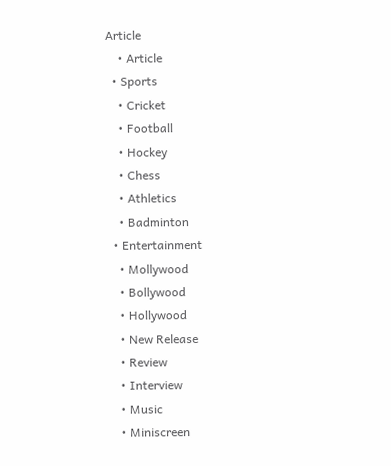Article
    • Article
  • Sports
    • Cricket
    • Football
    • Hockey
    • Chess
    • Athletics
    • Badminton
  • Entertainment
    • Mollywood
    • Bollywood
    • Hollywood
    • New Release
    • Review
    • Interview
    • Music
    • Miniscreen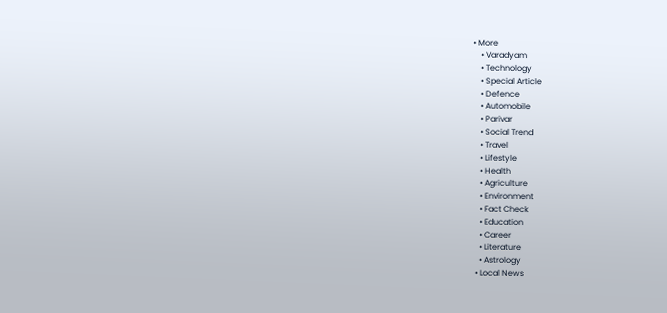• More
    • Varadyam
    • Technology
    • Special Article
    • Defence
    • Automobile
    • Parivar
    • Social Trend
    • Travel
    • Lifestyle
    • Health
    • Agriculture
    • Environment
    • Fact Check
    • Education
    • Career
    • Literature
    • Astrology
  • Local News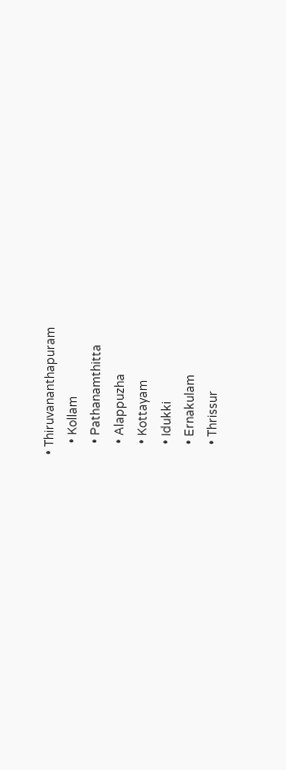• Thiruvananthapuram
    • Kollam
    • Pathanamthitta
    • Alappuzha
    • Kottayam
    • Idukki
    • Ernakulam
    • Thrissur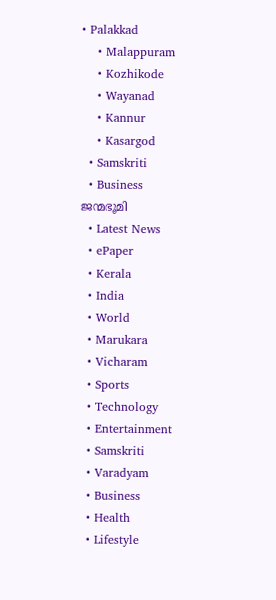• Palakkad
    • Malappuram
    • Kozhikode
    • Wayanad
    • Kannur
    • Kasargod
  • Samskriti
  • Business
ജന്മഭൂമി
  • Latest News
  • ePaper
  • Kerala
  • India
  • World
  • Marukara
  • Vicharam
  • Sports
  • Technology
  • Entertainment
  • Samskriti
  • Varadyam
  • Business
  • Health
  • Lifestyle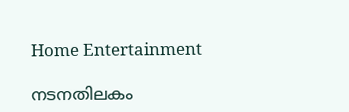Home Entertainment

നടനതിലകം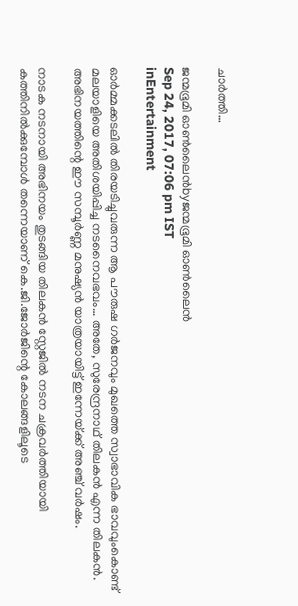ചാര്‍ത്തി…

ജന്മഭൂമി ഓണ്‍ലൈന്‍byജന്മഭൂമി ഓണ്‍ലൈന്‍
Sep 24, 2017, 07:06 pm IST
inEntertainment

ഓര്‍മ്മക്കടലില്‍ തിരയടിച്ചുവരുന്ന ആ പൗരുഷ ഗര്‍ജനവും മുഖത്തെ സ്വാഭാവിക ഭാവവുംകൊണ്ട് മലയാളിയെ അതിശയിപ്പിച്ച നടനൈവഭവം… അതേ, സുരേന്ദ്രനാഥ് തിലകന്‍ എന്ന തിലകന്‍. അഭിനയത്തിന്റെ ഈ സമ്പൂര്‍ണ്ണ മനുഷ്യന്‍ യാത്രയായിട്ട് ഇന്നേയ്‌ക്ക് അഞ്ച് വര്‍ഷം.

നാടക നടനായി അഭിനയം തുടങ്ങിയ തിലകന്‍ സ്റ്റേജില്‍ നടന ചക്രവര്‍ത്തിയായി കത്തിനില്‍ക്കുമ്പോള്‍ തന്നെയാണ് കെ.ജി.ജോര്‍ജിന്റെ കോലങ്ങളിലൂടെ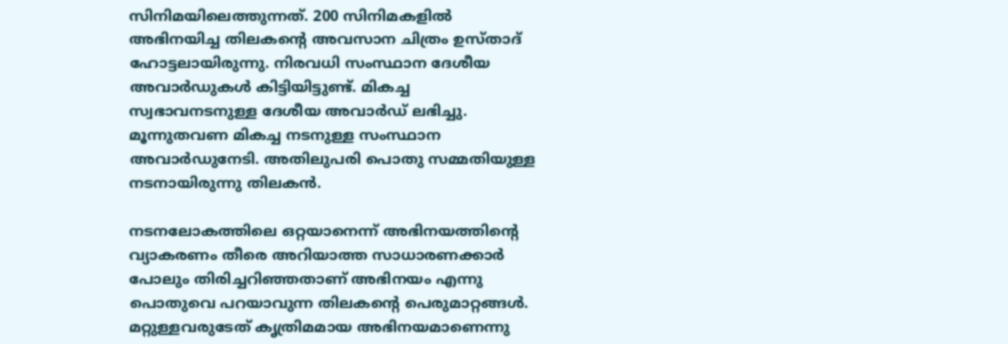സിനിമയിലെത്തുന്നത്. 200 സിനിമകളില്‍ അഭിനയിച്ച തിലകന്റെ അവസാന ചിത്രം ഉസ്താദ് ഹോട്ടലായിരുന്നു. നിരവധി സംസ്ഥാന ദേശീയ അവാര്‍ഡുകള്‍ കിട്ടിയിട്ടുണ്ട്. മികച്ച സ്വഭാവനടനുള്ള ദേശീയ അവാര്‍ഡ് ലഭിച്ചു. മൂന്നുതവണ മികച്ച നടനുള്ള സംസ്ഥാന അവാര്‍ഡുനേടി. അതിലുപരി പൊതു സമ്മതിയുള്ള നടനായിരുന്നു തിലകന്‍.

നടനലോകത്തിലെ ഒറ്റയാനെന്ന് അഭിനയത്തിന്റെ വ്യാകരണം തീരെ അറിയാത്ത സാധാരണക്കാര്‍ പോലും തിരിച്ചറിഞ്ഞതാണ് അഭിനയം എന്നു പൊതുവെ പറയാവുന്ന തിലകന്റെ പെരുമാറ്റങ്ങള്‍. മറ്റുള്ളവരുടേത് കൃത്രിമമായ അഭിനയമാണെന്നു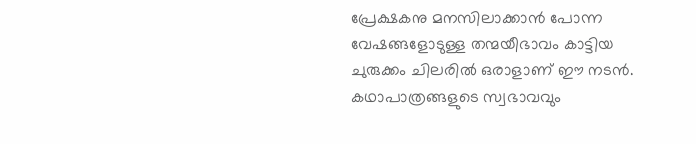പ്രേക്ഷകനു മനസിലാക്കാന്‍ പോന്ന വേഷങ്ങളോടുള്ള തന്മയീഭാവം കാട്ടിയ ചുരുക്കം ചിലരില്‍ ഒരാളാണ് ഈ നടന്‍. കഥാപാത്രങ്ങളുടെ സ്വഭാവവും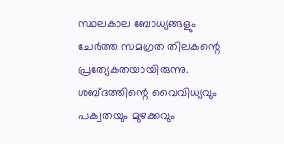സ്ഥലകാല ബോധ്യങ്ങളും ചേര്‍ത്ത സമഗ്രത തിലകന്റെ പ്രത്യേകതയായിരുന്നു. ശബ്ദത്തിന്റെ വൈവിധ്യവും പക്വതയും മുഴക്കവും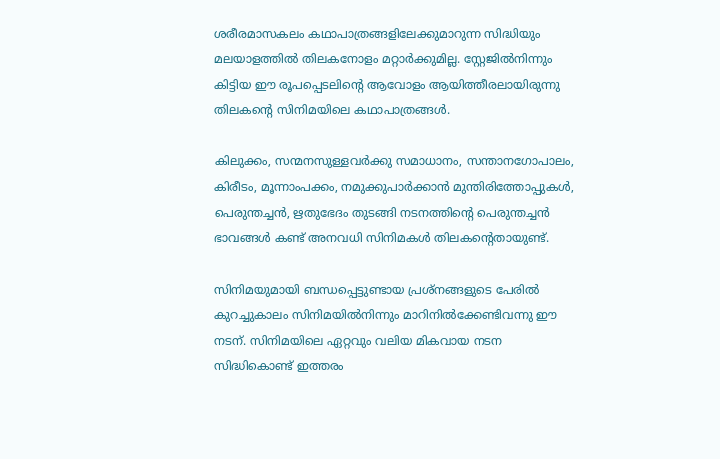ശരീരമാസകലം കഥാപാത്രങ്ങളിലേക്കുമാറുന്ന സിദ്ധിയും മലയാളത്തില്‍ തിലകനോളം മറ്റാര്‍ക്കുമില്ല. സ്റ്റേജില്‍നിന്നും കിട്ടിയ ഈ രൂപപ്പെടലിന്റെ ആവോളം ആയിത്തീരലായിരുന്നു തിലകന്റെ സിനിമയിലെ കഥാപാത്രങ്ങള്‍.

കിലുക്കം, സന്മനസുള്ളവര്‍ക്കു സമാധാനം, സന്താനഗോപാലം, കിരീടം, മൂന്നാംപക്കം, നമുക്കുപാര്‍ക്കാന്‍ മുന്തിരിത്തോപ്പുകള്‍, പെരുന്തച്ചന്‍, ഋതുഭേദം തുടങ്ങി നടനത്തിന്റെ പെരുന്തച്ചന്‍ ഭാവങ്ങള്‍ കണ്ട് അനവധി സിനിമകള്‍ തിലകന്റെതായുണ്ട്.

സിനിമയുമായി ബന്ധപ്പെട്ടുണ്ടായ പ്രശ്‌നങ്ങളുടെ പേരില്‍ കുറച്ചുകാലം സിനിമയില്‍നിന്നും മാറിനില്‍ക്കേണ്ടിവന്നു ഈ നടന്. സിനിമയിലെ ഏറ്റവും വലിയ മികവായ നടന സിദ്ധികൊണ്ട് ഇത്തരം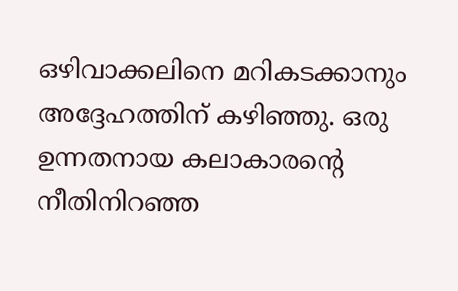ഒഴിവാക്കലിനെ മറികടക്കാനും അദ്ദേഹത്തിന് കഴിഞ്ഞു. ഒരു ഉന്നതനായ കലാകാരന്റെ നീതിനിറഞ്ഞ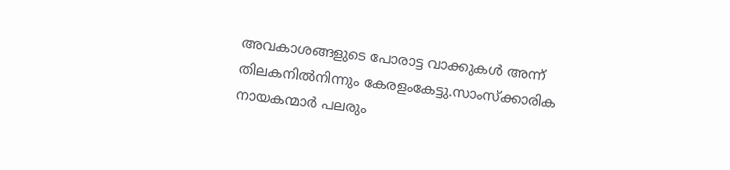അവകാശങ്ങളുടെ പോരാട്ട വാക്കുകള്‍ അന്ന് തിലകനില്‍നിന്നും കേരളംകേട്ടു.സാംസ്‌ക്കാരിക നായകന്മാര്‍ പലരും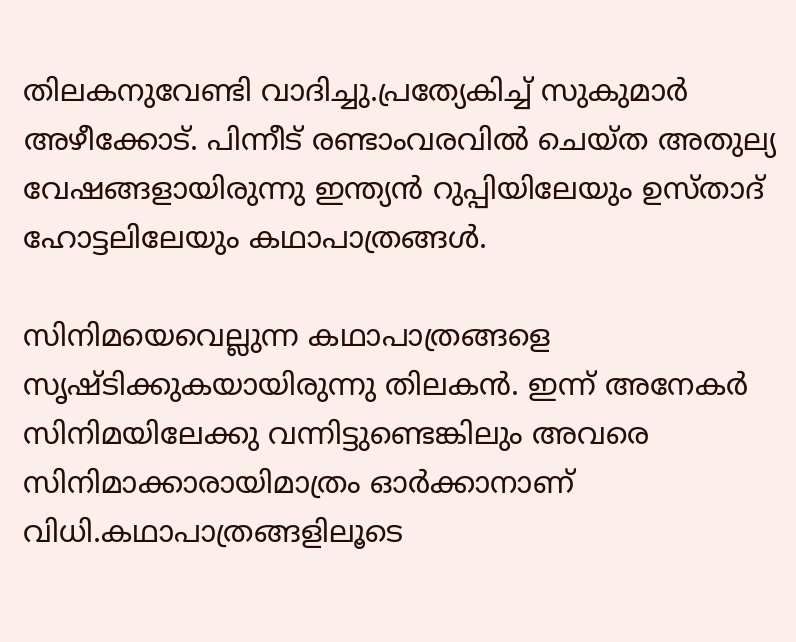തിലകനുവേണ്ടി വാദിച്ചു.പ്രത്യേകിച്ച് സുകുമാര്‍ അഴീക്കോട്. പിന്നീട് രണ്ടാംവരവില്‍ ചെയ്ത അതുല്യ വേഷങ്ങളായിരുന്നു ഇന്ത്യന്‍ റുപ്പിയിലേയും ഉസ്താദ് ഹോട്ടലിലേയും കഥാപാത്രങ്ങള്‍.

സിനിമയെവെല്ലുന്ന കഥാപാത്രങ്ങളെ സൃഷ്ടിക്കുകയായിരുന്നു തിലകന്‍. ഇന്ന് അനേകര്‍ സിനിമയിലേക്കു വന്നിട്ടുണ്ടെങ്കിലും അവരെ സിനിമാക്കാരായിമാത്രം ഓര്‍ക്കാനാണ് വിധി.കഥാപാത്രങ്ങളിലൂടെ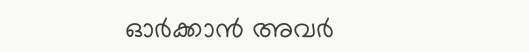ഓര്‍ക്കാന്‍ അവര്‍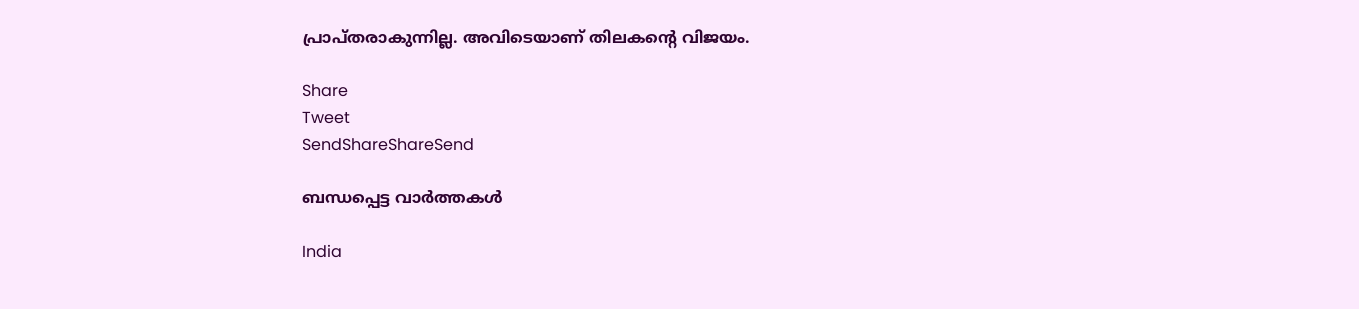പ്രാപ്തരാകുന്നില്ല. അവിടെയാണ് തിലകന്റെ വിജയം.

Share
Tweet
SendShareShareSend

ബന്ധപ്പെട്ട വാര്‍ത്തകള്‍

India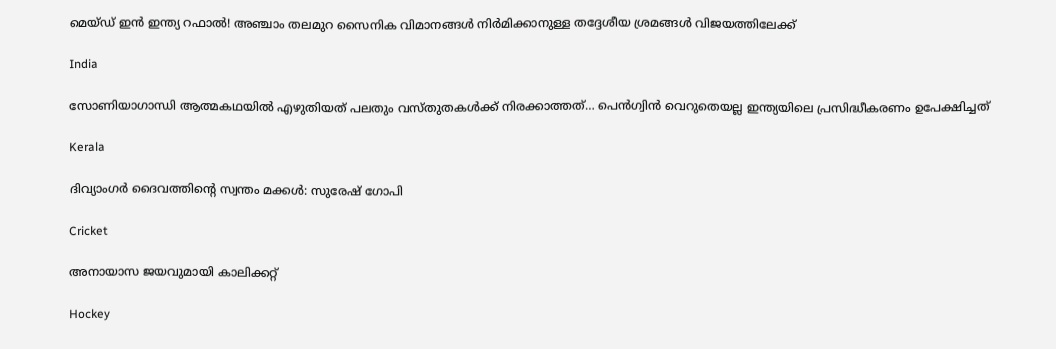മെയ്ഡ് ഇന്‍ ഇന്ത്യ റഫാല്‍! അഞ്ചാം തലമുറ സൈനിക വിമാനങ്ങള്‍ നിര്‍മിക്കാനുള്ള തദ്ദേശീയ ശ്രമങ്ങള്‍ വിജയത്തിലേക്ക്

India

സോണിയാഗാന്ധി ആത്മകഥയില്‍ എഴുതിയത് പലതും വസ്തുതകള്‍ക്ക് നിരക്കാത്തത്… പെന്‍ഗ്വിന്‍ വെറുതെയല്ല ഇന്ത്യയിലെ പ്രസിദ്ധീകരണം ഉപേക്ഷിച്ചത്

Kerala

ദിവ്യാംഗര്‍ ദൈവത്തിന്റെ സ്വന്തം മക്കള്‍: സുരേഷ് ഗോപി

Cricket

അനായാസ ജയവുമായി കാലിക്കറ്റ്

Hockey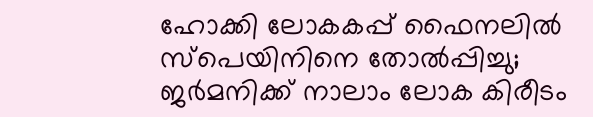ഹോക്കി ലോകകപ്പ് ഫൈനലില്‍ സ്‌പെയിനിനെ തോല്‍പ്പിച്ചു; ജര്‍മനിക്ക് നാലാം ലോക കിരീടം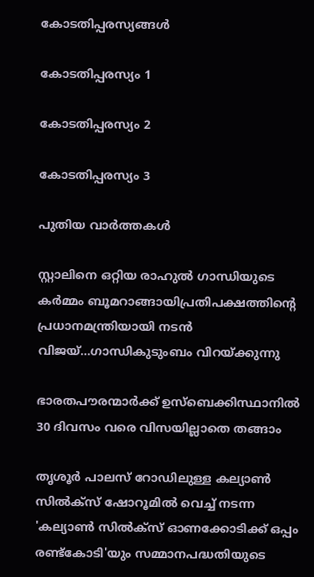കോടതിപ്പരസ്യങ്ങള്‍

കോടതിപ്പരസ്യം 1

കോടതിപ്പരസ്യം 2

കോടതിപ്പരസ്യം 3

പുതിയ വാര്‍ത്തകള്‍

സ്റ്റാലിനെ ഒറ്റിയ രാഹുല്‍ ഗാന്ധിയുടെ കര്‍മ്മം ബൂമറാങ്ങായിപ്രതിപക്ഷത്തിന്റെ പ്രധാനമന്ത്രിയായി നടന്‍ വിജയ്…ഗാന്ധികുടുംബം വിറയ്‌ക്കുന്നു

ഭാരതപൗരന്മാര്‍ക്ക് ഉസ്ബെക്കിസ്ഥാനില്‍ 30 ദിവസം വരെ വിസയില്ലാതെ തങ്ങാം

തൃശൂര്‍ പാലസ് റോഡിലുള്ള കല്യാണ്‍ സില്‍ക്‌സ് ഷോറൂമില്‍ വെച്ച് നടന്ന 'കല്യാണ്‍ സില്‍ക്‌സ് ഓണക്കോടിക്ക് ഒപ്പം രണ്ട്‌കോടി'യും സമ്മാനപദ്ധതിയുടെ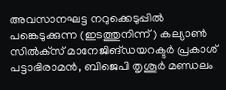അവസാനഘട്ട നറുക്കെടുപ്പില്‍ പങ്കെടുക്കുന്ന (ഇടത്തുനിന്ന്) കല്യാണ്‍ സില്‍ക്‌സ് മാനേജിങ്ഡയറക്ടര്‍ പ്രകാശ് പട്ടാഭിരാമന്‍, ബിജെപി തൃശൂര്‍ മണ്ഡലം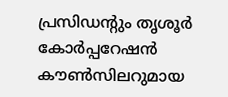പ്രസിഡന്റും തൃശൂര്‍ കോര്‍പ്പറേഷന്‍ കൗണ്‍സിലറുമായ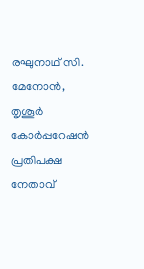രഘുനാഥ് സി. മേനോന്‍, തൃശൂര്‍ കോര്‍പ്പറേഷന്‍ പ്രതിപക്ഷ നേതാവ്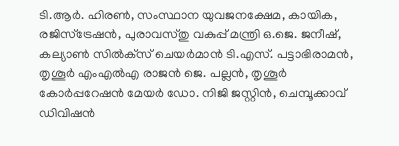ടി.ആര്‍. ഹിരണ്‍, സംസ്ഥാന യുവജനക്ഷേമ, കായിക, രജിസ്‌ട്രേഷന്‍, പുരാവസ്തു വകുപ്പ് മന്ത്രി ഒ.ജെ. ജനീഷ്, കല്യാണ്‍ സില്‍ക്‌സ് ചെയര്‍മാന്‍ ടി.എസ്. പട്ടാഭിരാമന്‍, തൃശൂര്‍ എംഎല്‍എ രാജന്‍ ജെ. പല്ലന്‍, തൃശൂര്‍ കോര്‍പ്പറേഷന്‍ മേയര്‍ ഡോ. നിജി ജസ്റ്റിന്‍, ചെമ്പൂക്കാവ് ഡിവിഷന്‍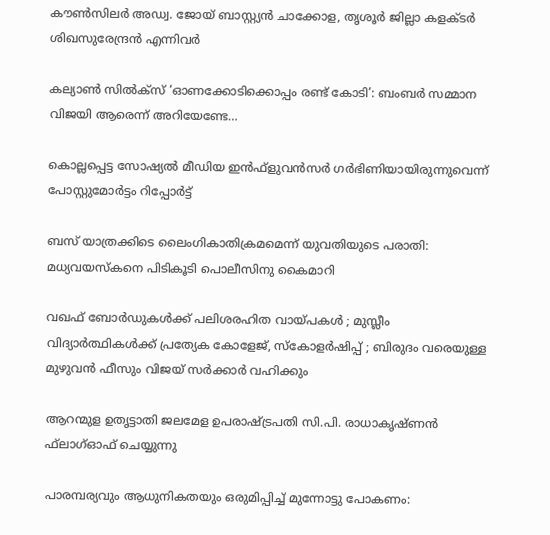കൗണ്‍സിലര്‍ അഡ്വ. ജോയ് ബാസ്റ്റ്യന്‍ ചാക്കോള, തൃശൂര്‍ ജില്ലാ കളക്ടര്‍ ശിഖസുരേന്ദ്രന്‍ എന്നിവര്‍

കല്യാണ്‍ സില്‍ക്‌സ് ‘ഓണക്കോടിക്കൊപ്പം രണ്ട് കോടി’: ബംബര്‍ സമ്മാന വിജയി ആരെന്ന് അറിയേണ്ടേ…

കൊല്ലപ്പെട്ട സോഷ്യല്‍ മീഡിയ ഇന്‍ഫ്‌ളുവന്‍സര്‍ ഗര്‍ഭിണിയായിരുന്നുവെന്ന് പോസ്റ്റുമോര്‍ട്ടം റിപ്പോര്‍ട്ട്

ബസ് യാത്രക്കിടെ ലൈംഗികാതിക്രമമെന്ന് യുവതിയുടെ പരാതി: മധ്യവയസ്‌കനെ പിടികൂടി പൊലീസിനു കൈമാറി

വഖഫ് ബോർഡുകൾക്ക് പലിശരഹിത വായ്‌പകൾ ; മുസ്ലീം വിദ്യാർത്ഥികൾക്ക് പ്രത്യേക കോളേജ്, സ്കോളർഷിപ്പ് ; ബിരുദം വരെയുള്ള മുഴുവൻ ഫീസും വിജയ് സർക്കാർ വഹിക്കും

ആറന്മുള ഉതൃട്ടാതി ജലമേള ഉപരാഷ്ട്രപതി സി.പി. രാധാകൃഷ്ണന്‍ ഫ്‌ലാഗ്ഓഫ് ചെയ്യുന്നു

പാരമ്പര്യവും ആധുനികതയും ഒരുമിപ്പിച്ച് മുന്നോട്ടു പോകണം: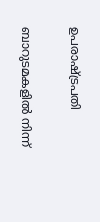ഉപരാഷ്‌ട്രപതി

ബാറുടമകളില്‍ നിന്ന്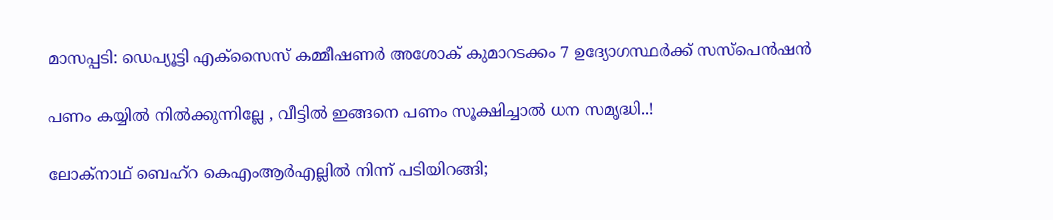മാസപ്പടി: ഡെപ്യൂട്ടി എക്‌സൈസ് കമ്മീഷണര്‍ അശോക് കുമാറടക്കം 7 ഉദ്യോഗസ്ഥര്‍ക്ക് സസ്‌പെന്‍ഷന്‍

പണം കയ്യിൽ നിൽക്കുന്നില്ലേ , വീട്ടിൽ ഇങ്ങനെ പണം സൂക്ഷിച്ചാൽ ധന സമൃദ്ധി..!

ലോക്‌നാഥ് ബെഹ്‌റ കെഎംആര്‍എല്ലില്‍ നിന്ന് പടിയിറങ്ങി;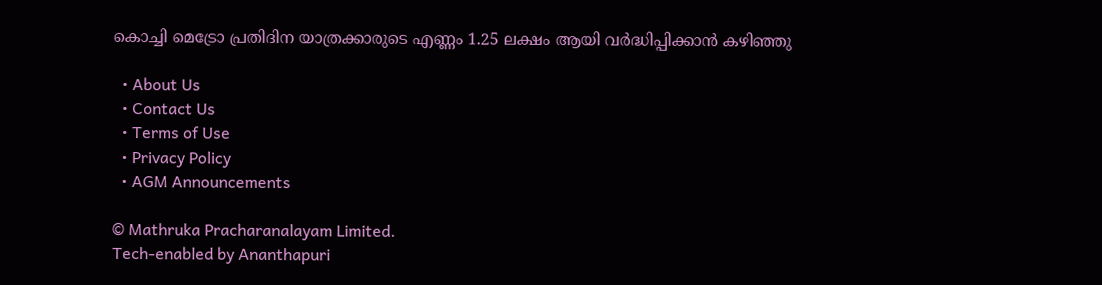കൊച്ചി മെട്രോ പ്രതിദിന യാത്രക്കാരുടെ എണ്ണം 1.25 ലക്ഷം ആയി വര്‍ദ്ധിപ്പിക്കാന്‍ കഴിഞ്ഞു

  • About Us
  • Contact Us
  • Terms of Use
  • Privacy Policy
  • AGM Announcements

© Mathruka Pracharanalayam Limited.
Tech-enabled by Ananthapuri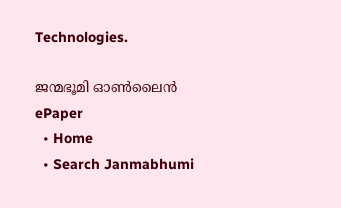Technologies.

ജന്മഭൂമി ഓണ്‍ലൈന്‍
ePaper
  • Home
  • Search Janmabhumi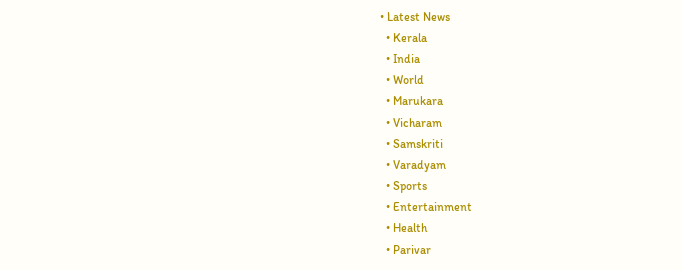• Latest News
  • Kerala
  • India
  • World
  • Marukara
  • Vicharam
  • Samskriti
  • Varadyam
  • Sports
  • Entertainment
  • Health
  • Parivar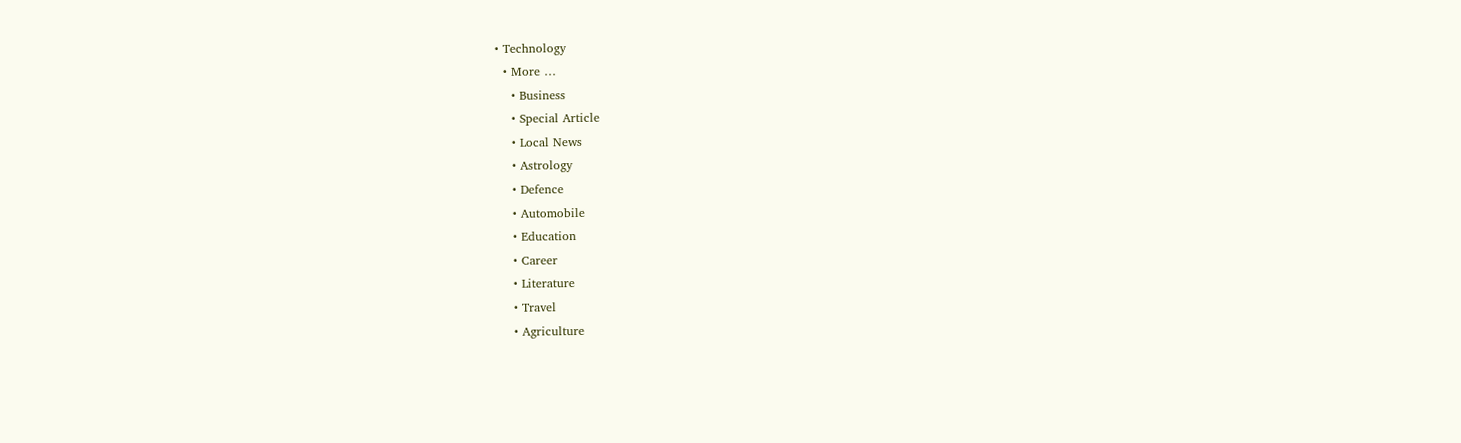• Technology
  • More …
    • Business
    • Special Article
    • Local News
    • Astrology
    • Defence
    • Automobile
    • Education
    • Career
    • Literature
    • Travel
    • Agriculture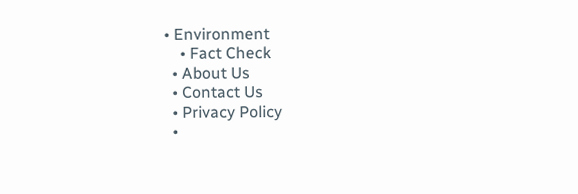• Environment
    • Fact Check
  • About Us
  • Contact Us
  • Privacy Policy
  •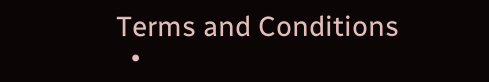Terms and Conditions
  •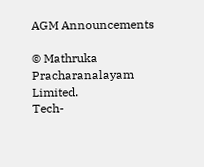AGM Announcements

© Mathruka Pracharanalayam Limited.
Tech-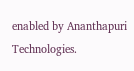enabled by Ananthapuri Technologies.